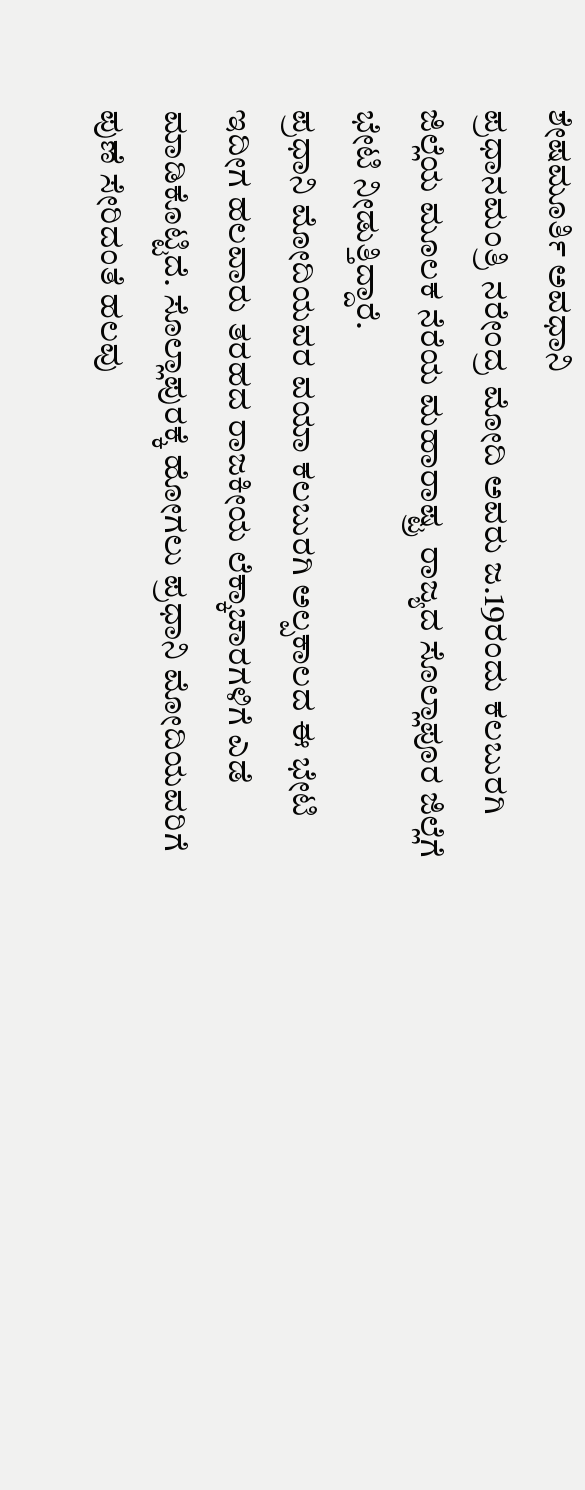ಶೇಷಮೂರ್ತಿ ಅವಧಾನಿ
ಪ್ರಧಾನಮಂತ್ರಿ ನರೇಂದ್ರ ಮೋದಿ ಅವರು ಜ.19ರಂದು ಕಲಬುರಗಿ ಜಿಲ್ಲೆಯ ಮೂಲಕ ನೆರೆಯ ಮಹಾರಾಷ್ಟ್ರ ರಾಜ್ಯದ ಸೊಲ್ಲಾಪೂರ ಜಿಲ್ಲೆಗೆ ಭೇಟಿ ನೀಡುತ್ತಿದ್ದಾರೆ.
ಪ್ರಧಾನಿ ಮೋದಿಯವರ ವಯಾ ಕಲಬುರಗಿ ಅಲ್ಪಕಾಲದ ಈ ಭೇಟಿ ಇದೀಗ ಹಲವಾರು ತರಹದ ರಾಜಕೀಯ ಲೆಕ್ಕಾಚಾರಗಳಿಗೆ ಎಡೆ ಮಾಡಿಕೊಟ್ಟಿದೆ. ಸೊಲ್ಲಾಪುರಕ್ಕೆ ಹೋಗಲು ಪ್ರಧಾನಿ ಮೋದಿಯವರಿಗೆ ಪುಣೆ ಸೇರಿದಂತೆ ಹಲವು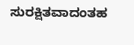ಸುರಕ್ಷಿತವಾದಂತಹ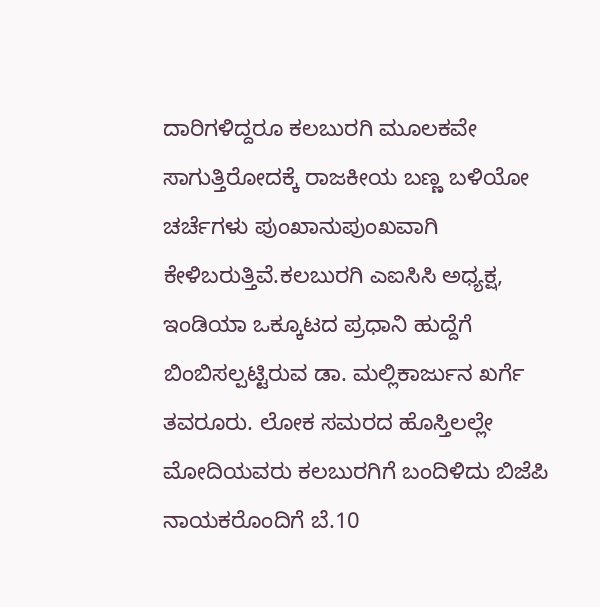ದಾರಿಗಳಿದ್ದರೂ ಕಲಬುರಗಿ ಮೂಲಕವೇ ಸಾಗುತ್ತಿರೋದಕ್ಕೆ ರಾಜಕೀಯ ಬಣ್ಣ ಬಳಿಯೋ ಚರ್ಚೆಗಳು ಪುಂಖಾನುಪುಂಖವಾಗಿ ಕೇಳಿಬರುತ್ತಿವೆ.ಕಲಬುರಗಿ ಎಐಸಿಸಿ ಅಧ್ಯಕ್ಷ, ಇಂಡಿಯಾ ಒಕ್ಕೂಟದ ಪ್ರಧಾನಿ ಹುದ್ದೆಗೆ ಬಿಂಬಿಸಲ್ಪಟ್ಟಿರುವ ಡಾ. ಮಲ್ಲಿಕಾರ್ಜುನ ಖರ್ಗೆ ತವರೂರು. ಲೋಕ ಸಮರದ ಹೊಸ್ತಿಲಲ್ಲೇ ಮೋದಿಯವರು ಕಲಬುರಗಿಗೆ ಬಂದಿಳಿದು ಬಿಜೆಪಿ ನಾಯಕರೊಂದಿಗೆ ಬೆ.10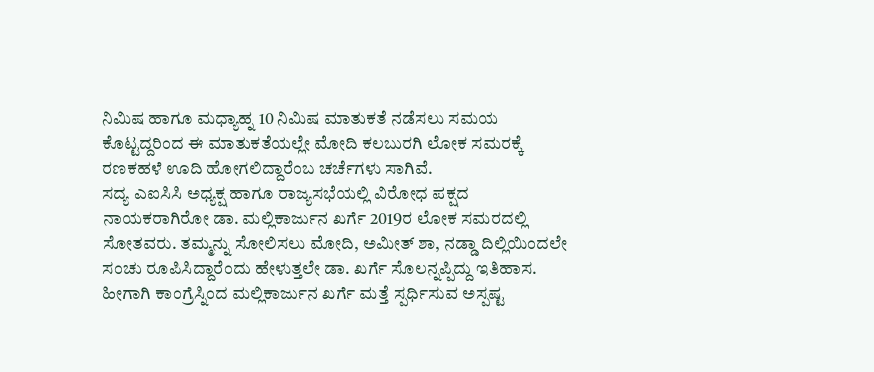ನಿಮಿಷ ಹಾಗೂ ಮಧ್ಯಾಹ್ನ 10 ನಿಮಿಷ ಮಾತುಕತೆ ನಡೆಸಲು ಸಮಯ ಕೊಟ್ಟದ್ದರಿಂದ ಈ ಮಾತುಕತೆಯಲ್ಲೇ ಮೋದಿ ಕಲಬುರಗಿ ಲೋಕ ಸಮರಕ್ಕೆ ರಣಕಹಳೆ ಊದಿ ಹೋಗಲಿದ್ದಾರೆಂಬ ಚರ್ಚೆಗಳು ಸಾಗಿವೆ.
ಸದ್ಯ ಎಐಸಿಸಿ ಅಧ್ಯಕ್ಷ ಹಾಗೂ ರಾಜ್ಯಸಭೆಯಲ್ಲಿ ವಿರೋಧ ಪಕ್ಷದ ನಾಯಕರಾಗಿರೋ ಡಾ. ಮಲ್ಲಿಕಾರ್ಜುನ ಖರ್ಗೆ 2019ರ ಲೋಕ ಸಮರದಲ್ಲಿ ಸೋತವರು. ತಮ್ಮನ್ನು ಸೋಲಿಸಲು ಮೋದಿ, ಅಮೀತ್ ಶಾ, ನಡ್ಡಾ ದಿಲ್ಲಿಯಿಂದಲೇ ಸಂಚು ರೂಪಿಸಿದ್ದಾರೆಂದು ಹೇಳುತ್ತಲೇ ಡಾ. ಖರ್ಗೆ ಸೊಲನ್ನಪ್ಪಿದ್ದು ಇತಿಹಾಸ.
ಹೀಗಾಗಿ ಕಾಂಗ್ರೆಸ್ನಿಂದ ಮಲ್ಲಿಕಾರ್ಜುನ ಖರ್ಗೆ ಮತ್ತೆ ಸ್ಪರ್ಧಿಸುವ ಅಸ್ಪಷ್ಟ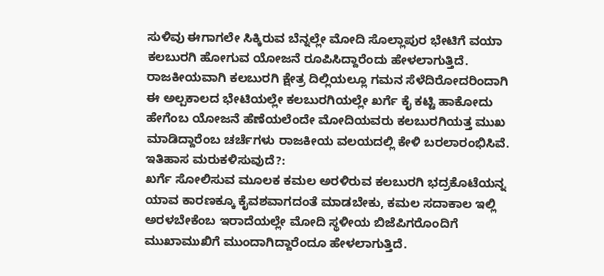ಸುಳಿವು ಈಗಾಗಲೇ ಸಿಕ್ಕಿರುವ ಬೆನ್ನಲ್ಲೇ ಮೋದಿ ಸೊಲ್ಲಾಪುರ ಭೇಟಿಗೆ ವಯಾ ಕಲಬುರಗಿ ಹೋಗುವ ಯೋಜನೆ ರೂಪಿಸಿದ್ದಾರೆಂದು ಹೇಳಲಾಗುತ್ತಿದೆ. ರಾಜಕೀಯವಾಗಿ ಕಲಬುರಗಿ ಕ್ಷೇತ್ರ ದಿಲ್ಲಿಯಲ್ಲೂ ಗಮನ ಸೆಳೆದಿರೋದರಿಂದಾಗಿ ಈ ಅಲ್ಪಕಾಲದ ಭೇಟಿಯಲ್ಲೇ ಕಲಬುರಗಿಯಲ್ಲೇ ಖರ್ಗೆ ಕೈ ಕಟ್ಟಿ ಹಾಕೋದು ಹೇಗೆಂಬ ಯೋಜನೆ ಹೆಣೆಯಲೆಂದೇ ಮೋದಿಯವರು ಕಲಬುರಗಿಯತ್ತ ಮುಖ ಮಾಡಿದ್ದಾರೆಂಬ ಚರ್ಚೆಗಳು ರಾಜಕೀಯ ವಲಯದಲ್ಲಿ ಕೇಳಿ ಬರಲಾರಂಭಿಸಿವೆ.
ಇತಿಹಾಸ ಮರುಕಳಿಸುವುದೆ?:
ಖರ್ಗೆ ಸೋಲಿಸುವ ಮೂಲಕ ಕಮಲ ಅರಳಿರುವ ಕಲಬುರಗಿ ಭದ್ರಕೊಟೆಯನ್ನ ಯಾವ ಕಾರಣಕ್ಕೂ ಕೈವಶವಾಗದಂತೆ ಮಾಡಬೇಕು, ಕಮಲ ಸದಾಕಾಲ ಇಲ್ಲಿ ಅರಳಬೇಕೆಂಬ ಇರಾದೆಯಲ್ಲೇ ಮೋದಿ ಸ್ಥಳೀಯ ಬಿಜೆಪಿಗರೊಂದಿಗೆ ಮುಖಾಮುಖಿಗೆ ಮುಂದಾಗಿದ್ದಾರೆಂದೂ ಹೇಳಲಾಗುತ್ತಿದೆ.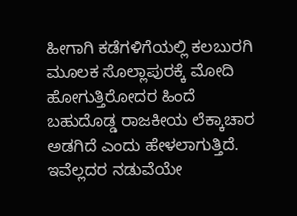ಹೀಗಾಗಿ ಕಡೆಗಳಿಗೆಯಲ್ಲಿ ಕಲಬುರಗಿ ಮೂಲಕ ಸೊಲ್ಲಾಪುರಕ್ಕೆ ಮೋದಿ ಹೋಗುತ್ತಿರೋದರ ಹಿಂದೆ ಬಹುದೊಡ್ಡ ರಾಜಕೀಯ ಲೆಕ್ಕಾಚಾರ ಅಡಗಿದೆ ಎಂದು ಹೇಳಲಾಗುತ್ತಿದೆ. ಇವೆಲ್ಲದರ ನಡುವೆಯೇ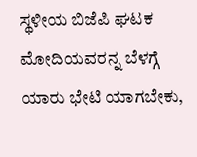ಸ್ಥಳೀಯ ಬಿಜೆಪಿ ಘಟಕ ಮೋದಿಯವರನ್ನ ಬೆಳಗ್ಗೆ ಯಾರು ಭೇಟಿ ಯಾಗಬೇಕು,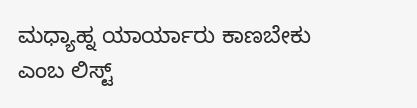ಮಧ್ಯಾಹ್ನ ಯಾರ್ಯಾರು ಕಾಣಬೇಕು ಎಂಬ ಲಿಸ್ಟ್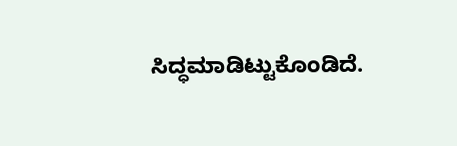ಸಿದ್ಧಮಾಡಿಟ್ಟುಕೊಂಡಿದೆ.